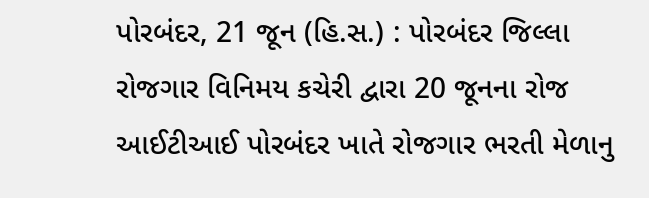પોરબંદર, 21 જૂન (હિ.સ.) : પોરબંદર જિલ્લા રોજગાર વિનિમય કચેરી દ્વારા 20 જૂનના રોજ આઈટીઆઈ પોરબંદર ખાતે રોજગાર ભરતી મેળાનુ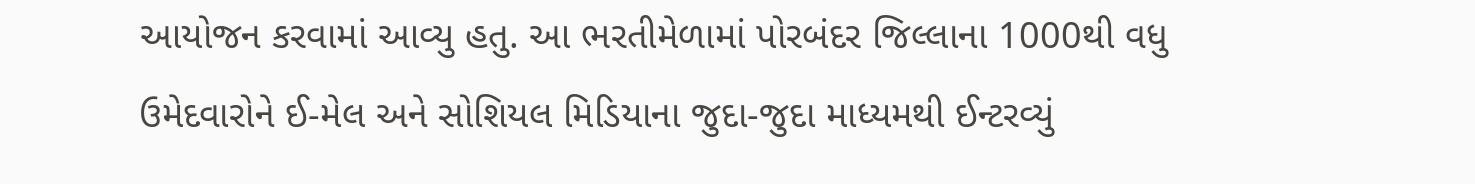આયોજન કરવામાં આવ્યુ હતુ. આ ભરતીમેળામાં પોરબંદર જિલ્લાના 1000થી વધુ ઉમેદવારોને ઈ-મેલ અને સોશિયલ મિડિયાના જુદા-જુદા માધ્યમથી ઈન્ટરવ્યું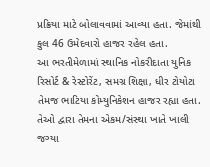પ્રક્રિયા માટે બોલાવવામાં આવ્યા હતા. જેમાંથી કુલ 46 ઉમેદવારો હાજર રહેલ હતા.
આ ભરતીમેળામાં સ્થાનિક નોકરીદાતા યુનિક રિસોર્ટ & રેસ્ટોરેંટ, સમગ્ર શિક્ષા, ધીર ટોયોટા તેમજ ભાટિયા કોમ્યુનિકેશન હાજર રહ્યા હતા. તેઓ દ્વારા તેમના એકમ/સંસ્થા ખાતે ખાલી જગ્યા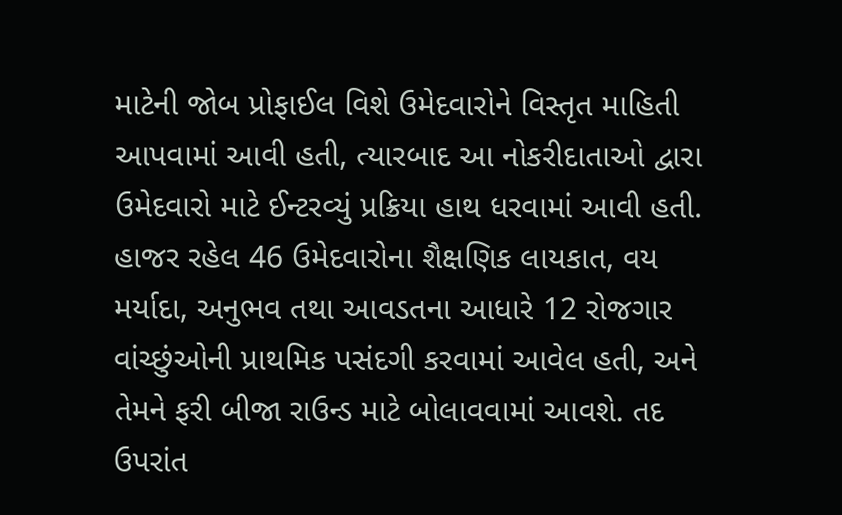માટેની જોબ પ્રોફાઈલ વિશે ઉમેદવારોને વિસ્તૃત માહિતી આપવામાં આવી હતી, ત્યારબાદ આ નોકરીદાતાઓ દ્વારા ઉમેદવારો માટે ઈન્ટરવ્યું પ્રક્રિયા હાથ ધરવામાં આવી હતી.
હાજર રહેલ 46 ઉમેદવારોના શૈક્ષણિક લાયકાત, વય મર્યાદા, અનુભવ તથા આવડતના આધારે 12 રોજગાર વાંચ્છુંઓની પ્રાથમિક પસંદગી કરવામાં આવેલ હતી, અને તેમને ફરી બીજા રાઉન્ડ માટે બોલાવવામાં આવશે. તદ ઉપરાંત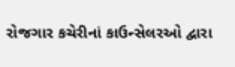રોજગાર કચેરીનાં કાઉન્સેલરઓ દ્વારા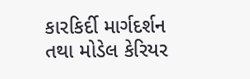કારકિર્દી માર્ગદર્શન તથા મોડેલ કેરિયર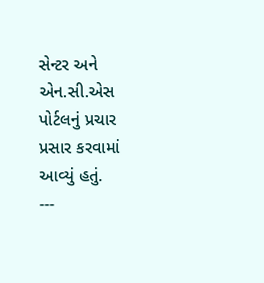સેન્ટર અને એન.સી.એસ પોર્ટલનું પ્રચાર પ્રસાર કરવામાં આવ્યું હતું.
---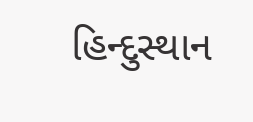હિન્દુસ્થાન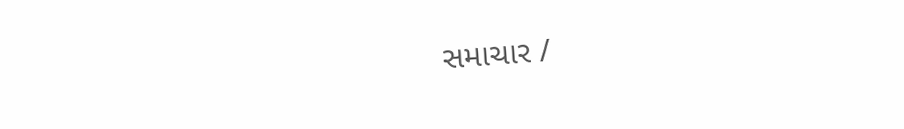સમાચાર /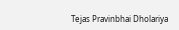Tejas Pravinbhai Dholariya